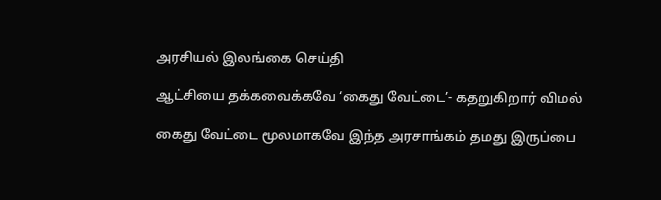அரசியல் இலங்கை செய்தி

ஆட்சியை தக்கவைக்கவே ‘கைது வேட்டை’- கதறுகிறார் விமல்

கைது வேட்டை மூலமாகவே இந்த அரசாங்கம் தமது இருப்பை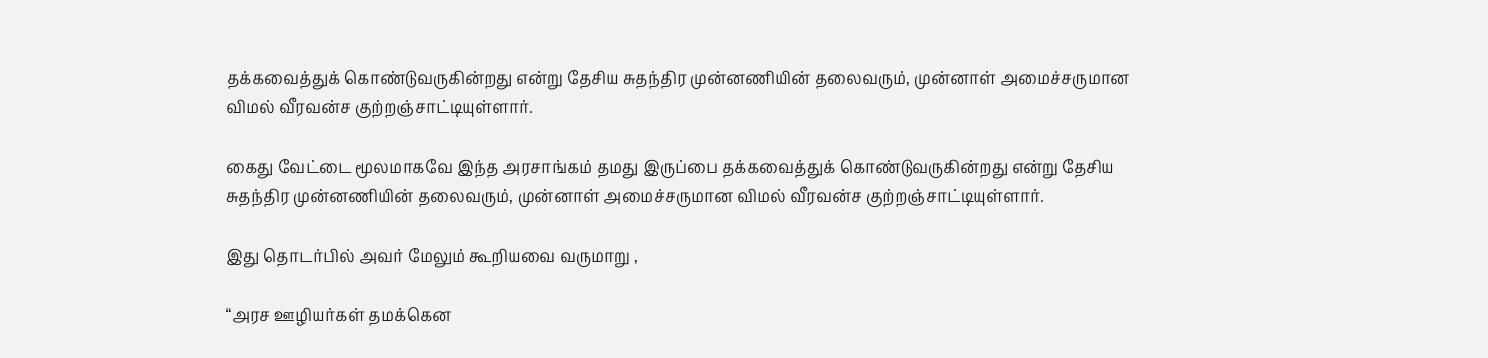தக்கவைத்துக் கொண்டுவருகின்றது என்று தேசிய சுதந்திர முன்னணியின் தலைவரும், முன்னாள் அமைச்சருமான விமல் வீரவன்ச குற்றஞ்சாட்டியுள்ளார்.

கைது வேட்டை மூலமாகவே இந்த அரசாங்கம் தமது இருப்பை தக்கவைத்துக் கொண்டுவருகின்றது என்று தேசிய சுதந்திர முன்னணியின் தலைவரும், முன்னாள் அமைச்சருமான விமல் வீரவன்ச குற்றஞ்சாட்டியுள்ளார்.

இது தொடர்பில் அவர் மேலும் கூறியவை வருமாறு ,

“அரச ஊழியர்கள் தமக்கென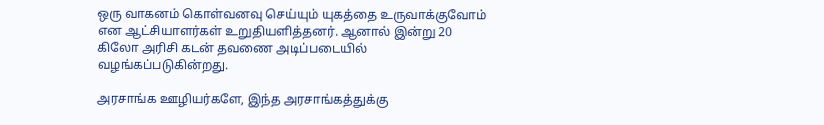ஒரு வாகனம் கொள்வனவு செய்யும் யுகத்தை உருவாக்குவோம் என ஆட்சியாளர்கள் உறுதியளித்தனர். ஆனால் இன்று 20 கிலோ அரிசி கடன் தவணை அடிப்படையில் வழங்கப்படுகின்றது.

அரசாங்க ஊழியர்களே, இந்த அரசாங்கத்துக்கு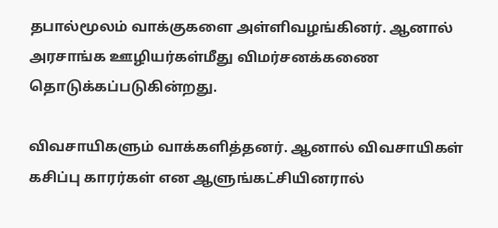தபால்மூலம் வாக்குகளை அள்ளிவழங்கினர். ஆனால் அரசாங்க ஊழியர்கள்மீது விமர்சனக்கணை தொடுக்கப்படுகின்றது.

விவசாயிகளும் வாக்களித்தனர். ஆனால் விவசாயிகள் கசிப்பு காரர்கள் என ஆளுங்கட்சியினரால்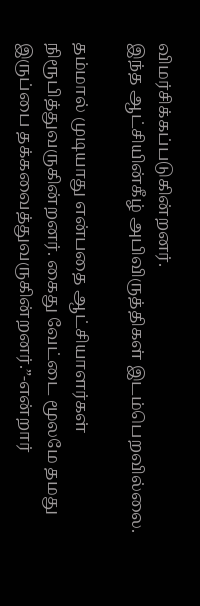விமர்சிக்கப்படுகின்றனர்.
இந்த ஆட்சியின்கீழ் அபிவிருத்திகள் இடம்பெறவில்லை.

தம்மால் முடியாது என்பதை ஆட்சியாளர்கள் நிரூபித்துவருகின்றனர். கைது வேட்டை மூலமே தமது இருப்பை தக்கவைத்துவருகின்றனர்.”-என்றார்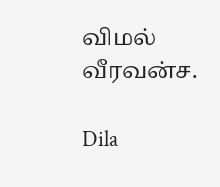விமல் வீரவன்ச.

Dila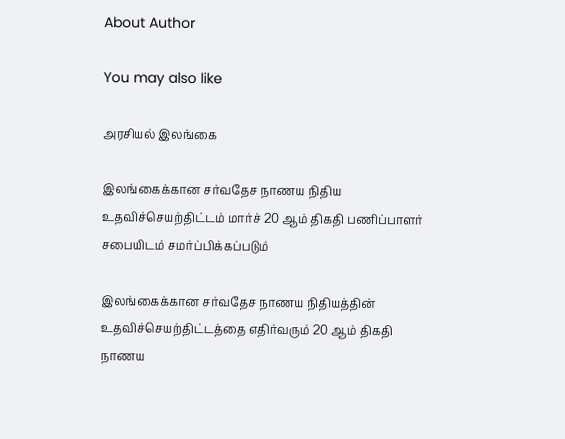About Author

You may also like

அரசியல் இலங்கை

இலங்கைக்கான சர்வதேச நாணய நிதிய உதவிச்செயற்திட்டம் மார்ச் 20 ஆம் திகதி பணிப்பாளர் சபையிடம் சமர்ப்பிக்கப்படும்

இலங்கைக்கான சர்வதேச நாணய நிதியத்தின் உதவிச்செயற்திட்டத்தை எதிர்வரும் 20 ஆம் திகதி நாணய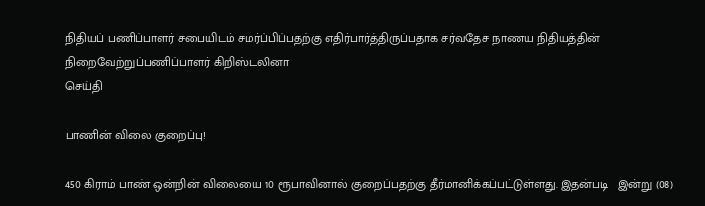நிதியப் பணிப்பாளர் சபையிடம் சமர்ப்பிப்பதற்கு எதிர்பார்த்திருப்பதாக சர்வதேச நாணய நிதியத்தின் நிறைவேற்றுப்பணிப்பாளர் கிறிஸ்டலினா
செய்தி

பாணின் விலை குறைப்பு!

450 கிராம் பாண் ஒன்றின் விலையை 10 ரூபாவினால் குறைப்பதற்கு தீர்மானிக்கப்பட்டுள்ளது. இதன்படி   இன்று (08)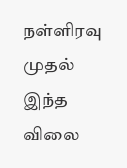நள்ளிரவு முதல் இந்த விலை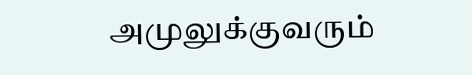அமுலுக்குவரும்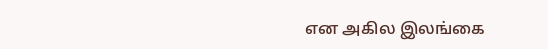என அகில இலங்கை